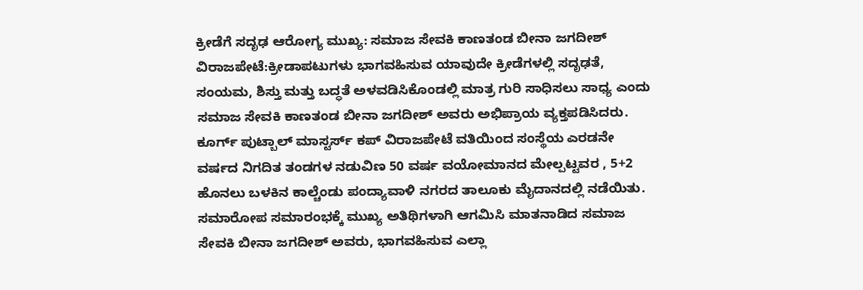ಕ್ರೀಡೆಗೆ ಸದೃಢ ಆರೋಗ್ಯ ಮುಖ್ಯ: ಸಮಾಜ ಸೇವಕಿ ಕಾಣತಂಡ ಬೀನಾ ಜಗದೀಶ್
ವಿರಾಜಪೇಟೆ:ಕ್ರೀಡಾಪಟುಗಳು ಭಾಗವಹಿಸುವ ಯಾವುದೇ ಕ್ರೀಡೆಗಳಲ್ಲಿ ಸದೃಢತೆ, ಸಂಯಮ, ಶಿಸ್ತು ಮತ್ತು ಬದ್ಧತೆ ಅಳವಡಿಸಿಕೊಂಡಲ್ಲಿ ಮಾತ್ರ ಗುರಿ ಸಾಧಿಸಲು ಸಾಧ್ಯ ಎಂದು ಸಮಾಜ ಸೇವಕಿ ಕಾಣತಂಡ ಬೀನಾ ಜಗದೀಶ್ ಅವರು ಅಭಿಪ್ರಾಯ ವ್ಯಕ್ತಪಡಿಸಿದರು.
ಕೂರ್ಗ್ ಪುಟ್ಬಾಲ್ ಮಾಸ್ಟರ್ಸ್ ಕಪ್ ವಿರಾಜಪೇಟೆ ವತಿಯಿಂದ ಸಂಸ್ಥೆಯ ಎರಡನೇ ವರ್ಷದ ನಿಗದಿತ ತಂಡಗಳ ನಡುವಿಣ 50 ವರ್ಷ ವಯೋಮಾನದ ಮೇಲ್ಪಟ್ಟವರ , 5+2 ಹೊನಲು ಬಳಕಿನ ಕಾಲ್ಚೆಂಡು ಪಂದ್ಯಾವಾಳಿ ನಗರದ ತಾಲೂಕು ಮೈದಾನದಲ್ಲಿ ನಡೆಯಿತು.
ಸಮಾರೋಪ ಸಮಾರಂಭಕ್ಕೆ ಮುಖ್ಯ ಅತಿಥಿಗಳಾಗಿ ಆಗಮಿಸಿ ಮಾತನಾಡಿದ ಸಮಾಜ ಸೇವಕಿ ಬೀನಾ ಜಗದೀಶ್ ಅವರು, ಭಾಗವಹಿಸುವ ಎಲ್ಲಾ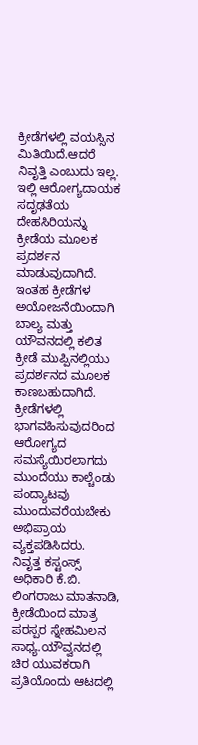ಕ್ರೀಡೆಗಳಲ್ಲಿ ವಯಸ್ಸಿನ ಮಿತಿಯಿದೆ.ಆದರೆ ನಿವೃತ್ತಿ ಎಂಬುದು ಇಲ್ಲ. ಇಲ್ಲಿ ಆರೋಗ್ಯದಾಯಕ ಸದೃಢತೆಯ ದೇಹಸಿರಿಯನ್ನು ಕ್ರೀಡೆಯ ಮೂಲಕ ಪ್ರದರ್ಶನ ಮಾಡುವುದಾಗಿದೆ. ಇಂತಹ ಕ್ರೀಡೆಗಳ ಅಯೋಜನೆಯಿಂದಾಗಿ ಬಾಲ್ಯ ಮತ್ತು ಯೌವನದಲ್ಲಿ ಕಲಿತ ಕ್ರೀಡೆ ಮುಪ್ಪಿನಲ್ಲಿಯು ಪ್ರದರ್ಶನದ ಮೂಲಕ ಕಾಣಬಹುದಾಗಿದೆ.
ಕ್ರೀಡೆಗಳಲ್ಲಿ ಭಾಗವಹಿಸುವುದರಿಂದ ಆರೋಗ್ಯದ ಸಮಸ್ಯೆಯಿರಲಾಗದು ಮುಂದೆಯು ಕಾಲ್ಚೆಂಡು ಪಂದ್ಯಾಟವು ಮುಂದುವರೆಯಬೇಕು ಅಭಿಪ್ರಾಯ ವ್ಯಕ್ತಪಡಿಸಿದರು.
ನಿವೃತ್ತ ಕಸ್ಟಂಸ್ಸ್ ಅಧಿಕಾರಿ ಕೆ.ಬಿ. ಲಿಂಗರಾಜು ಮಾತನಾಡಿ, ಕ್ರೀಡೆಯಿಂದ ಮಾತ್ರ ಪರಸ್ಪರ ಸ್ನೇಹಮಿಲನ ಸಾಧ್ಯ.ಯೌವ್ವನದಲ್ಲಿ ಚಿರ ಯುವಕರಾಗಿ ಪ್ರತಿಯೊಂದು ಆಟದಲ್ಲಿ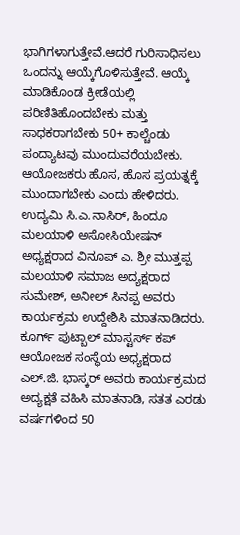ಭಾಗಿಗಳಾಗುತ್ತೇವೆ.ಆದರೆ ಗುರಿಸಾಧಿಸಲು ಒಂದನ್ನು ಆಯ್ಕೆಗೊಳಿಸುತ್ತೇವೆ. ಆಯ್ಕೆ ಮಾಡಿಕೊಂಡ ಕ್ರೀಡೆಯಲ್ಲಿ ಪರಿಣಿತಿಹೊಂದಬೇಕು ಮತ್ತು ಸಾಧಕರಾಗಬೇಕು 50+ ಕಾಲ್ಚೆಂಡು ಪಂದ್ಯಾಟವು ಮುಂದುವರೆಯಬೇಕು. ಆಯೋಜಕರು ಹೊಸ, ಹೊಸ ಪ್ರಯತ್ನಕ್ಕೆ ಮುಂದಾಗಬೇಕು ಎಂದು ಹೇಳಿದರು.
ಉದ್ಯಮಿ ಸಿ.ಎ.ನಾಸಿರ್, ಹಿಂದೂ ಮಲಯಾಳಿ ಅಸೋಸಿಯೇಷನ್ ಅಧ್ಯಕ್ಷರಾದ ವಿನೂಪ್ ಎ. ಶ್ರೀ ಮುತ್ತಪ್ಪ ಮಲಯಾಳಿ ಸಮಾಜ ಅದ್ಯಕ್ಷರಾದ ಸುಮೇಶ್, ಅನೀಲ್ ಸಿನಪ್ಪ ಅವರು ಕಾರ್ಯಕ್ರಮ ಉದ್ದೇಶಿಸಿ ಮಾತನಾಡಿದರು.
ಕೂರ್ಗ್ ಪುಟ್ಬಾಲ್ ಮಾಸ್ಟರ್ಸ್ ಕಪ್ ಆಯೋಜಕ ಸಂಸ್ಥೆಯ ಅಧ್ಯಕ್ಷರಾದ ಎಲ್.ಜಿ. ಭಾಸ್ಕರ್ ಅವರು ಕಾರ್ಯಕ್ರಮದ ಅದ್ಯಕ್ಷತೆ ವಹಿಸಿ ಮಾತನಾಡಿ, ಸತತ ಎರಡು ವರ್ಷಗಳಿಂದ 50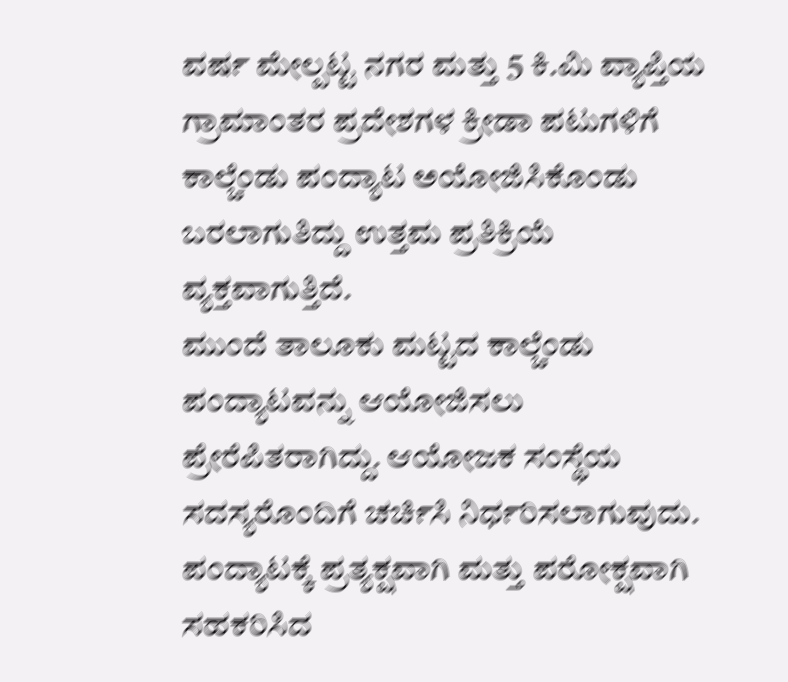ವರ್ಷ ಮೇಲ್ಪಟ್ಟ ನಗರ ಮತ್ತು 5 ಕಿ.ಮಿ ವ್ಯಾಪ್ತಿಯ ಗ್ರಾಮಾಂತರ ಪ್ರದೇಶಗಳ ಕ್ರೀಡಾ ಪಟುಗಳಿಗೆ ಕಾಲ್ಚೆಂಡು ಪಂದ್ಯಾಟ ಅಯೋಜಿಸಿಕೊಂಡು ಬರಲಾಗುತಿದ್ದು ಉತ್ತಮ ಪ್ರತಿಕ್ರಿಯೆ ವ್ಯಕ್ತವಾಗುತ್ತಿದೆ.
ಮುಂದೆ ತಾಲೂಕು ಮಟ್ಟದ ಕಾಲ್ಚೆಂಡು ಪಂದ್ಯಾಟವನ್ನು ಆಯೋಜಿಸಲು ಪ್ರೇರೆಪಿತರಾಗಿದ್ದು. ಆಯೋಜಕ ಸಂಸ್ಥೆಯ ಸದಸ್ಯರೊಂದಿಗೆ ಚರ್ಚಿಸಿ ನಿರ್ಧರಿಸಲಾಗುವುದು. ಪಂದ್ಯಾಟಕ್ಕೆ ಪ್ರತ್ಯಕ್ಷವಾಗಿ ಮತ್ತು ಪರೋಕ್ಷವಾಗಿ ಸಹಕರಿಸಿದ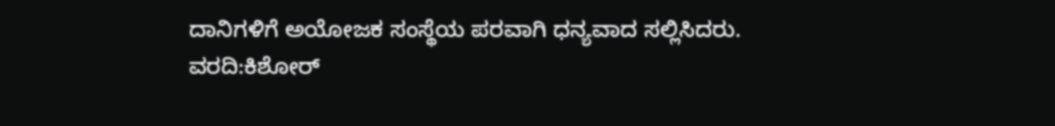ದಾನಿಗಳಿಗೆ ಅಯೋಜಕ ಸಂಸ್ಥೆಯ ಪರವಾಗಿ ಧನ್ಯವಾದ ಸಲ್ಲಿಸಿದರು.
ವರದಿ:ಕಿಶೋರ್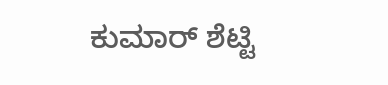ಕುಮಾರ್ ಶೆಟ್ಟಿ